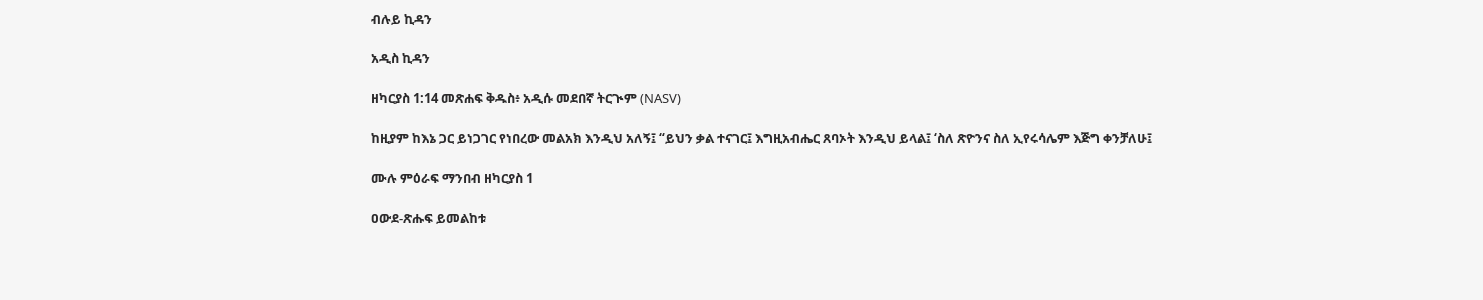ብሉይ ኪዳን

አዲስ ኪዳን

ዘካርያስ 1:14 መጽሐፍ ቅዱስ፥ አዲሱ መደበኛ ትርጒም (NASV)

ከዚያም ከእኔ ጋር ይነጋገር የነበረው መልአክ እንዲህ አለኝ፤ “ይህን ቃል ተናገር፤ እግዚአብሔር ጸባኦት እንዲህ ይላል፤ ‘ስለ ጽዮንና ስለ ኢየሩሳሌም እጅግ ቀንቻለሁ፤

ሙሉ ምዕራፍ ማንበብ ዘካርያስ 1

ዐውደ-ጽሑፍ ይመልከቱ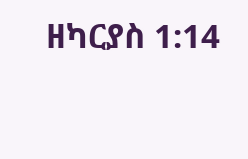ዘካርያስ 1:14